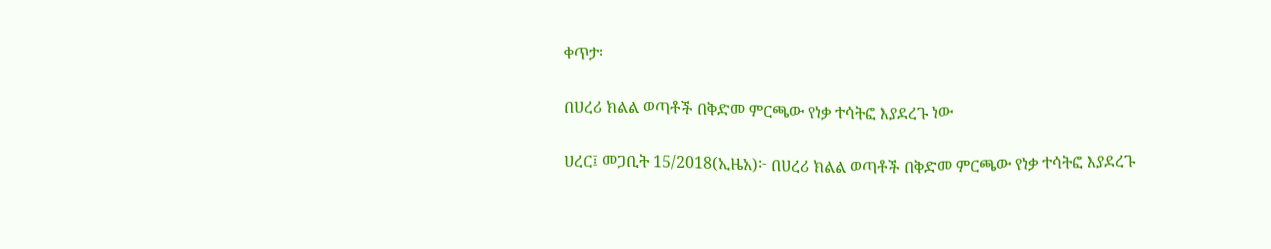ቀጥታ፡

በሀረሪ ክልል ወጣቶች በቅድመ ምርጫው የነቃ ተሳትፎ እያደረጉ ነው

ሀረር፤ መጋቢት 15/2018(ኢዜአ)፦ በሀረሪ ክልል ወጣቶች በቅድመ ምርጫው የነቃ ተሳትፎ እያደረጉ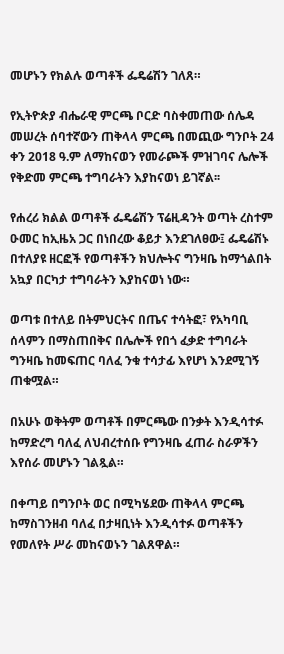መሆኑን የክልሉ ወጣቶች ፌዴሬሽን ገለጸ።

የኢትዮጵያ ብሔራዊ ምርጫ ቦርድ ባስቀመጠው ሰሌዳ መሠረት ሰባተኛውን ጠቅላላ ምርጫ በመጪው ግንቦት 24 ቀን 2018 ዓ.ም ለማከናወን የመራጮች ምዝገባና ሌሎች የቅድመ ምርጫ ተግባራትን እያከናወነ ይገኛል፡፡

የሐረሪ ክልል ወጣቶች ፌዴሬሽን ፕሬዚዳንት ወጣት ረስተም ዑመር ከኢዜአ ጋር በነበረው ቆይታ እንደገለፀው፤ ፌዴሬሽኑ በተለያዩ ዘርፎች የወጣቶችን ክህሎትና ግንዛቤ ከማጎልበት አኳያ በርካታ ተግባራትን እያከናወነ ነው።

ወጣቱ በተለይ በትምህርትና በጤና ተሳትፎ፣ የአካባቢ ሰላምን በማስጠበቅና በሌሎች የበጎ ፈቃድ ተግባራት ግንዛቤ ከመፍጠር ባለፈ ንቁ ተሳታፊ እየሆነ እንደሚገኝ ጠቁሟል።

በአሁኑ ወቅትም ወጣቶች በምርጫው በንቃት እንዲሳተፉ ከማድረግ ባለፈ ለህብረተሰቡ የግንዛቤ ፈጠራ ስራዎችን እየሰራ መሆኑን ገልጿል።

በቀጣይ በግንቦት ወር በሚካሄደው ጠቅላላ ምርጫ ከማስገንዘብ ባለፈ በታዛቢነት እንዲሳተፉ ወጣቶችን የመለየት ሥራ መከናወኑን ገልጸዋል።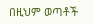በዚህም ወጣቶች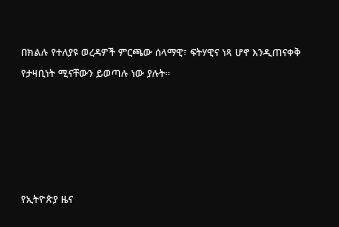በክልሉ የተለያዩ ወረዳዎች ምርጫው ሰላማዊ፣ ፍትሃዊና ነጻ ሆኖ እንዲጠናቀቅ የታዛቢነት ሚናቸውን ይወጣሉ ነው ያሉት።





የኢትዮጵያ ዜና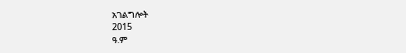አገልግሎት
2015
ዓ.ም